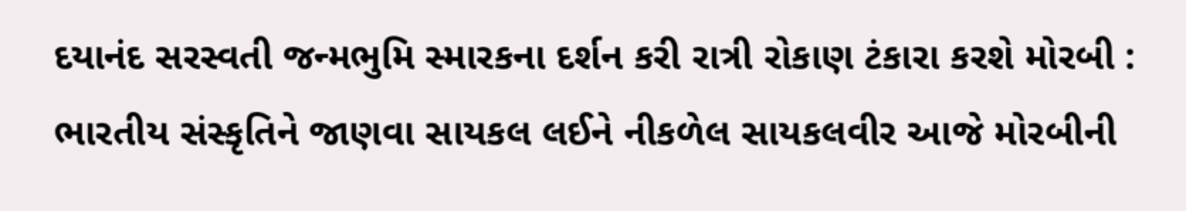દયાનંદ સરસ્વતી જન્મભુમિ સ્મારકના દર્શન કરી રાત્રી રોકાણ ટંકારા કરશે મોરબી : ભારતીય સંસ્કૃતિને જાણવા સાયકલ લઈને નીકળેલ સાયકલવીર આજે મોરબીની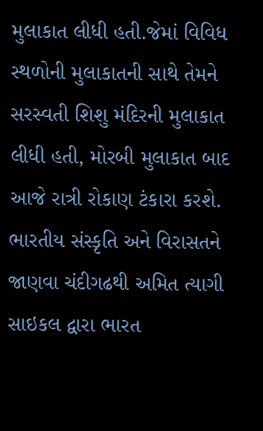મુલાકાત લીધી હતી.જેમાં વિવિધ સ્થળોની મુલાકાતની સાથે તેમને સરસ્વતી શિશુ મંદિરની મુલાકાત લીધી હતી, મોરબી મુલાકાત બાદ આજે રાત્રી રોકાણ ટંકારા કરશે. ભારતીય સંસ્કૃતિ અને વિરાસતને જાણવા ચંદીગઢથી અમિત ત્યાગી સાઇકલ દ્વારા ભારત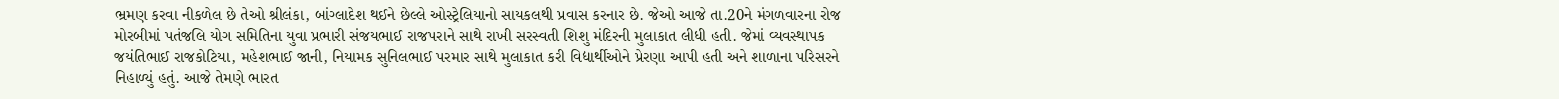ભ્રમણ કરવા નીકળેલ છે તેઓ શ્રીલંકા, બાંગ્લાદેશ થઈને છેલ્લે ઓસ્ટ્રેલિયાનો સાયકલથી પ્રવાસ કરનાર છે. જેઓ આજે તા.20ને મંગળવારના રોજ મોરબીમાં પતંજલિ યોગ સમિતિના યુવા પ્રભારી સંજયભાઈ રાજપરાને સાથે રાખી સરસ્વતી શિશુ મંદિરની મુલાકાત લીધી હતી. જેમાં વ્યવસ્થાપક જયંતિભાઈ રાજકોટિયા, મહેશભાઈ જાની, નિયામક સુનિલભાઈ પરમાર સાથે મુલાકાત કરી વિદ્યાર્થીઓને પ્રેરણા આપી હતી અને શાળાના પરિસરને નિહાળ્યું હતું. આજે તેમણે ભારત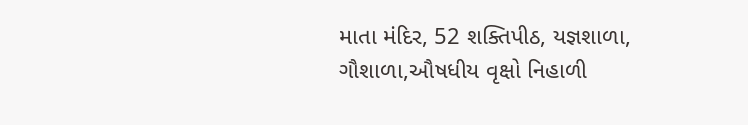માતા મંદિર, 52 શક્તિપીઠ, યજ્ઞશાળા, ગૌશાળા,ઔષધીય વૃક્ષો નિહાળી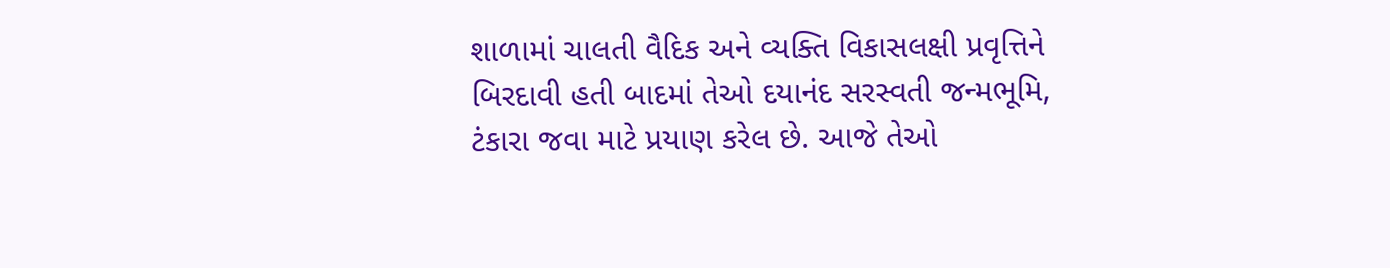શાળામાં ચાલતી વૈદિક અને વ્યક્તિ વિકાસલક્ષી પ્રવૃત્તિને બિરદાવી હતી બાદમાં તેઓ દયાનંદ સરસ્વતી જન્મભૂમિ, ટંકારા જવા માટે પ્રયાણ કરેલ છે. આજે તેઓ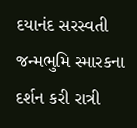દયાનંદ સરસ્વતી જન્મભુમિ સ્મારકના દર્શન કરી રાત્રી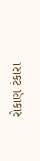રોકાણ ટંકારા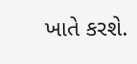ખાતે કરશે.